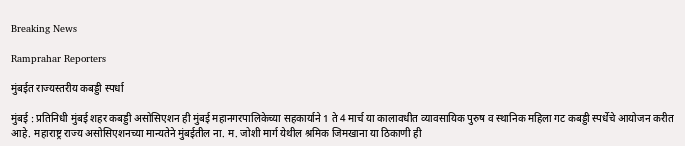Breaking News

Ramprahar Reporters

मुंबईत राज्यस्तरीय कबड्डी स्पर्धा

मुंबई : प्रतिनिधी मुंबई शहर कबड्डी असोसिएशन ही मुंबई महानगरपालिकेच्या सहकार्याने 1 ते 4 मार्च या कालावधीत व्यावसायिक पुरुष व स्थानिक महिला गट कबड्डी स्पर्धेचे आयोजन करीत आहे. महाराष्ट्र राज्य असोसिएशनच्या मान्यतेने मुंबईतील ना. म. जोशी मार्ग येथील श्रमिक जिमखाना या ठिकाणी ही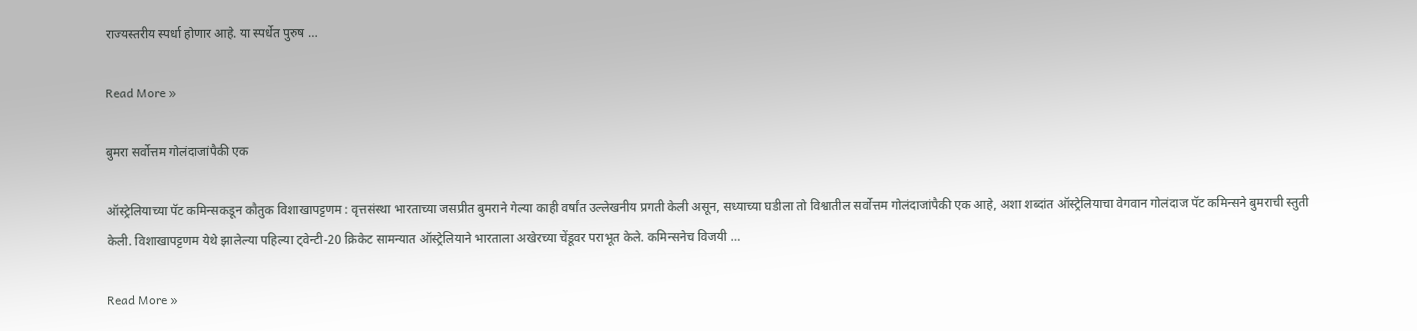राज्यस्तरीय स्पर्धा होणार आहे. या स्पर्धेत पुरुष …

Read More »

बुमरा सर्वोत्तम गोलंदाजांपैकी एक

ऑस्ट्रेलियाच्या पॅट कमिन्सकडून कौतुक विशाखापट्टणम : वृत्तसंस्था भारताच्या जसप्रीत बुमराने गेल्या काही वर्षांत उल्लेखनीय प्रगती केली असून, सध्याच्या घडीला तो विश्वातील सर्वोत्तम गोलंदाजांपैकी एक आहे, अशा शब्दांत ऑस्ट्रेलियाचा वेगवान गोलंदाज पॅट कमिन्सने बुमराची स्तुती केली. विशाखापट्टणम येथे झालेल्या पहिल्या ट्वेन्टी-20 क्रिकेट सामन्यात ऑस्ट्रेलियाने भारताला अखेरच्या चेंडूवर पराभूत केले. कमिन्सनेच विजयी …

Read More »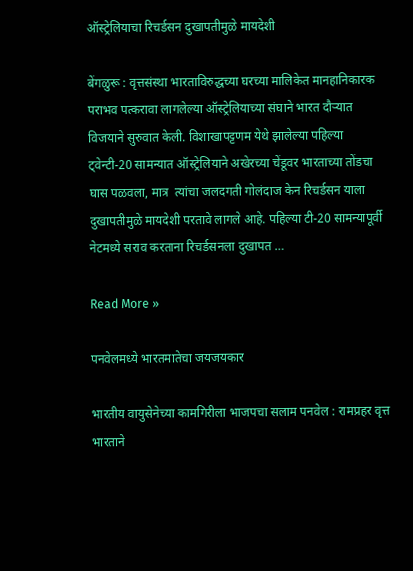ऑस्ट्रेलियाचा रिचर्डसन दुखापतीमुळे मायदेशी

बेंगळुरू : वृत्तसंस्था भारताविरुद्धच्या घरच्या मालिकेत मानहानिकारक पराभव पत्करावा लागलेल्या ऑस्ट्रेलियाच्या संघाने भारत दौर्‍यात विजयाने सुरुवात केली. विशाखापट्टणम येथे झालेल्या पहिल्या ट्वेन्टी-20 सामन्यात ऑस्ट्रेलियाने अखेरच्या चेंडूवर भारताच्या तोंडचा घास पळवला, मात्र  त्यांचा जलदगती गोलंदाज केन रिचर्डसन याला दुखापतीमुळे मायदेशी परतावे लागले आहे. पहिल्या टी-20 सामन्यापूर्वी नेटमध्ये सराव करताना रिचर्डसनला दुखापत …

Read More »

पनवेलमध्ये भारतमातेचा जयजयकार

भारतीय वायुसेनेच्या कामगिरीला भाजपचा सलाम पनवेल : रामप्रहर वृत्त भारताने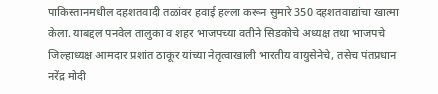पाकिस्तानमधील दहशतवादी तळांवर हवाई हल्ला करून सुमारे 350 दहशतवाद्यांचा खात्मा केला. याबद्दल पनवेल तालुका व शहर भाजपच्या वतीने सिडकोचे अध्यक्ष तथा भाजपचे जिल्हाध्यक्ष आमदार प्रशांत ठाकूर यांच्या नेतृत्वाखाली भारतीय वायुसेनेचे, तसेच पंतप्रधान नरेंद्र मोदी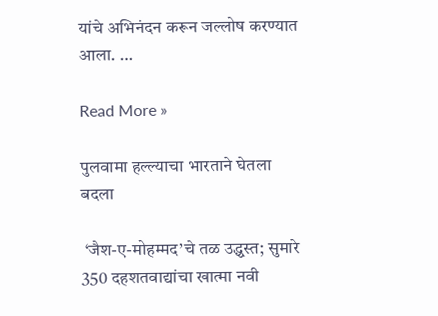यांचे अभिनंदन करून जल्लोष करण्यात आला. …

Read More »

पुलवामा हल्ल्याचा भारताने घेतला बदला

 ‘जैश-ए-मोहम्मद’चे तळ उद्ध्वस्त; सुमारे 350 दहशतवाद्यांचा खात्मा नवी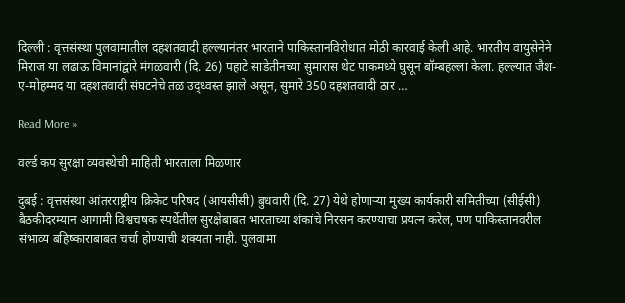दिल्ली : वृत्तसंस्था पुलवामातील दहशतवादी हल्ल्यानंतर भारताने पाकिस्तानविरोधात मोठी कारवाई केली आहे. भारतीय वायुसेनेने मिराज या लढाऊ विमानांद्वारे मंगळवारी (दि. 26) पहाटे साडेतीनच्या सुमारास थेट पाकमध्ये घुसून बॉम्बहल्ला केला. हल्ल्यात जैश-ए-मोहम्मद या दहशतवादी संघटनेचे तळ उद्ध्वस्त झाले असून, सुमारे 350 दहशतवादी ठार …

Read More »

वर्ल्ड कप सुरक्षा व्यवस्थेची माहिती भारताला मिळणार

दुबई : वृत्तसंस्था आंतरराष्ट्रीय क्रिकेट परिषद (आयसीसी) बुधवारी (दि. 27) येथे होणार्‍या मुख्य कार्यकारी समितीच्या (सीईसी) बैठकीदरम्यान आगामी विश्वचषक स्पर्धेतील सुरक्षेबाबत भारताच्या शंकांचे निरसन करण्याचा प्रयत्न करेल, पण पाकिस्तानवरील संभाव्य बहिष्काराबाबत चर्चा होण्याची शक्यता नाही. पुलवामा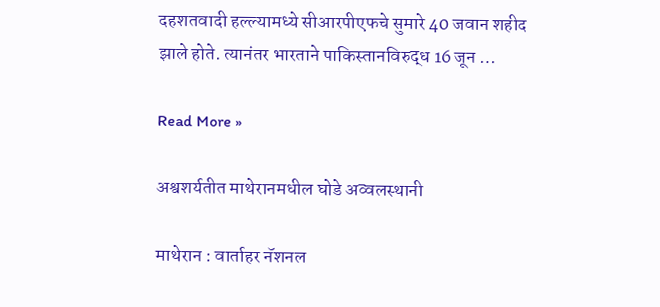दहशतवादी हल्ल्यामध्ये सीआरपीएफचे सुमारे 40 जवान शहीद झाले होते. त्यानंतर भारताने पाकिस्तानविरुद्ध 16 जून …

Read More »

अश्वशर्यतीत माथेरानमधील घोडे अव्वलस्थानी

माथेरान : वार्ताहर नॅशनल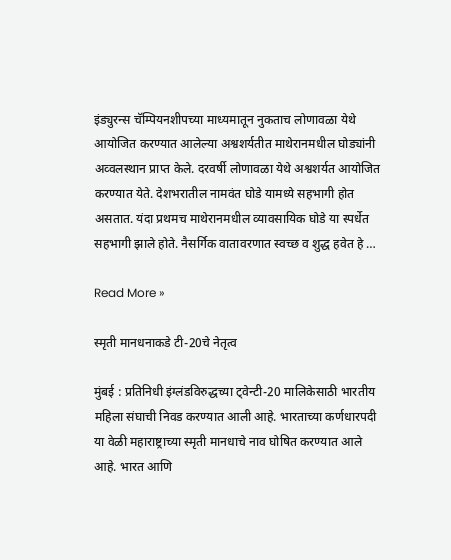इंड्युरन्स चॅम्पियनशीपच्या माध्यमातून नुकताच लोणावळा येथे आयोजित करण्यात आलेल्या अश्वशर्यतीत माथेरानमधील घोड्यांनी अव्वलस्थान प्राप्त केले. दरवर्षी लोणावळा येथे अश्वशर्यत आयोजित करण्यात येते. देशभरातील नामवंत घोडे यामध्ये सहभागी होत असतात. यंदा प्रथमच माथेरानमधील व्यावसायिक घोडे या स्पर्धेत सहभागी झाले होते. नैसर्गिक वातावरणात स्वच्छ व शुद्ध हवेत हे …

Read More »

स्मृती मानधनाकडे टी-20चे नेतृत्व

मुंबई : प्रतिनिधी इंग्लंडविरुद्धच्या ट्वेन्टी-20 मालिकेसाठी भारतीय महिला संघाची निवड करण्यात आली आहे. भारताच्या कर्णधारपदी या वेळी महाराष्ट्राच्या स्मृती मानधाचे नाव घोषित करण्यात आले आहे. भारत आणि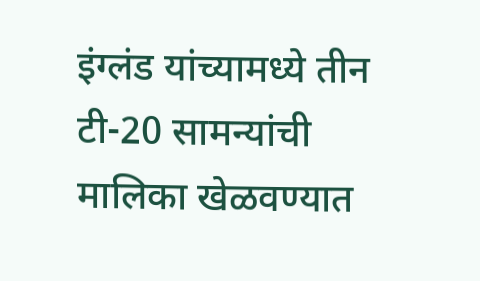इंग्लंड यांच्यामध्ये तीन टी-20 सामन्यांची मालिका खेळवण्यात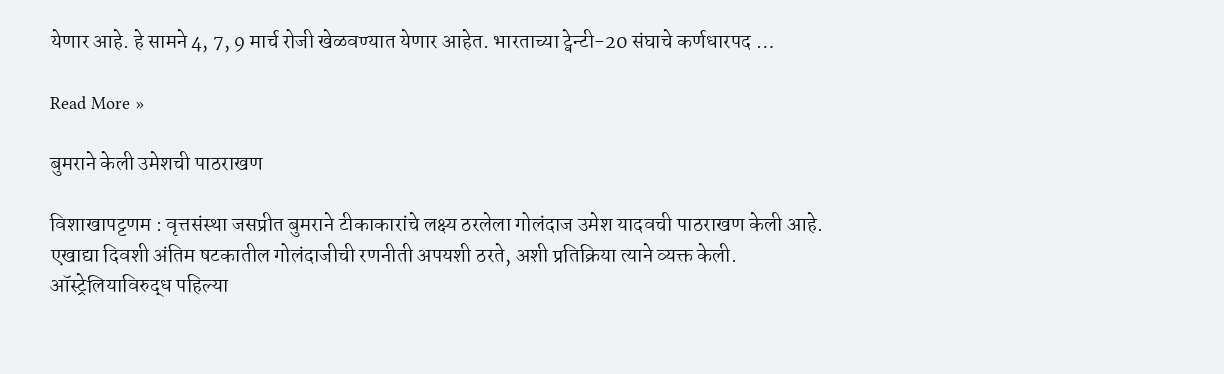येणार आहे. हे सामने 4, 7, 9 मार्च रोजी खेळवण्यात येणार आहेत. भारताच्या ट्वेन्टी-20 संघाचे कर्णधारपद …

Read More »

बुमराने केली उमेशची पाठराखण

विशाखापट्टणम : वृत्तसंस्था जसप्रीत बुमराने टीकाकारांचे लक्ष्य ठरलेला गोलंदाज उमेश यादवची पाठराखण केली आहे. एखाद्या दिवशी अंतिम षटकातील गोलंदाजीची रणनीती अपयशी ठरते, अशी प्रतिक्रिया त्याने व्यक्त केली. ऑस्ट्रेलियाविरुद्ध पहिल्या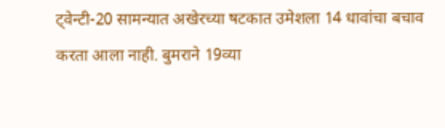ट्वेन्टी-20 सामन्यात अखेरच्या षटकात उमेशला 14 धावांचा बचाव करता आला नाही. बुमराने 19व्या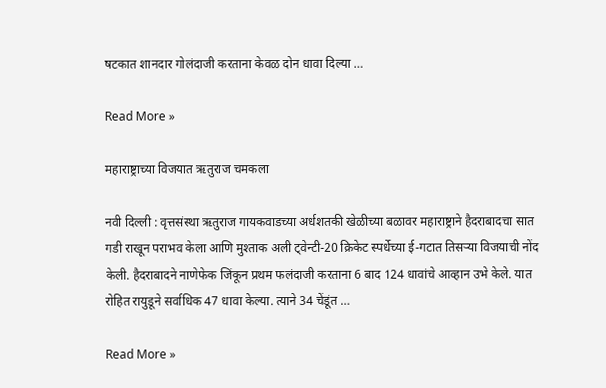षटकात शानदार गोलंदाजी करताना केवळ दोन धावा दिल्या …

Read More »

महाराष्ट्राच्या विजयात ऋतुराज चमकला

नवी दिल्ली : वृत्तसंस्था ऋतुराज गायकवाडच्या अर्धशतकी खेळीच्या बळावर महाराष्ट्राने हैदराबादचा सात गडी राखून पराभव केला आणि मुश्ताक अली ट्वेन्टी-20 क्रिकेट स्पर्धेच्या ई-गटात तिसर्‍या विजयाची नोंद केली. हैदराबादने नाणेफेक जिंकून प्रथम फलंदाजी करताना 6 बाद 124 धावांचे आव्हान उभे केले. यात रोहित रायुडूने सर्वाधिक 47 धावा केल्या. त्याने 34 चेंडूंत …

Read More »